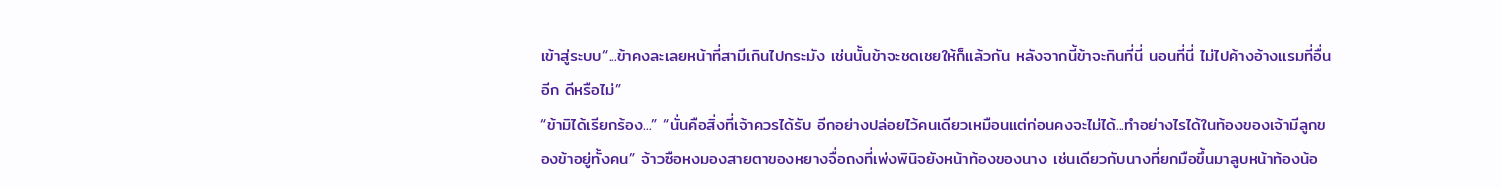เข้าสู่ระบบ“...ข้าคงละเลยหน้าที่สามีเกินไปกระมัง เช่นนั้นข้าจะชดเชยให้ก็แล้วกัน หลังจากนี้ข้าจะกินที่นี่ นอนที่นี่ ไม่ไปค้างอ้างแรมที่อื่นอีก ดีหรือไม่”
“ข้ามิได้เรียกร้อง...” “นั่นคือสิ่งที่เจ้าควรได้รับ อีกอย่างปล่อยไว้คนเดียวเหมือนแต่ก่อนคงจะไม่ได้...ทำอย่างไรได้ในท้องของเจ้ามีลูกของข้าอยู่ทั้งคน” จ้าวซือหงมองสายตาของหยางจื่อถงที่เพ่งพินิจยังหน้าท้องของนาง เช่นเดียวกับนางที่ยกมือขึ้นมาลูบหน้าท้องน้อ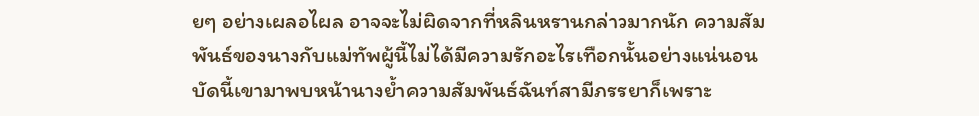ยๆ อย่างเผลอไผล อาจจะไม่ผิดจากที่หลินหรานกล่าวมากนัก ความสัมพันธ์ของนางกับแม่ทัพผู้นี้ไม่ได้มีความรักอะไรเทือกนั้นอย่างแน่นอน บัดนี้เขามาพบหน้านางย้ำความสัมพันธ์ฉันท์สามีภรรยาก็เพราะ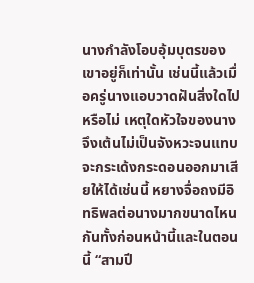นางกำลังโอบอุ้มบุตรของเขาอยู่ก็เท่านั้น เช่นนี้แล้วเมื่อครู่นางแอบวาดฝันสิ่งใดไปหรือไม่ เหตุใดหัวใจของนางจึงเต้นไม่เป็นจังหวะจนแทบจะกระเด้งกระดอนออกมาเสียให้ได้เช่นนี้ หยางจื่อถงมีอิทธิพลต่อนางมากขนาดไหนกันทั้งก่อนหน้านี้และในตอนนี้ “สามปี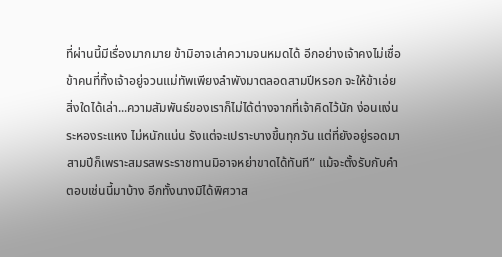ที่ผ่านนี้มีเรื่องมากมาย ข้ามิอาจเล่าความจนหมดได้ อีกอย่างเจ้าคงไม่เชื่อข้าคนที่ทิ้งเจ้าอยู่จวนแม่ทัพเพียงลำพังมาตลอดสามปีหรอก จะให้ข้าเอ่ยสิ่งใดได้เล่า...ความสัมพันธ์ของเราก็ไม่ได้ต่างจากที่เจ้าคิดไว้นัก ง่อนแง่น ระหองระแหง ไม่หนักแน่น รังแต่จะเปราะบางขึ้นทุกวัน แต่ที่ยังอยู่รอดมาสามปีก็เพราะสมรสพระราชทานมิอาจหย่าขาดได้ทันที” แม้จะตั้งรับกับคำตอบเช่นนี้มาบ้าง อีกทั้งนางมิได้พิศวาส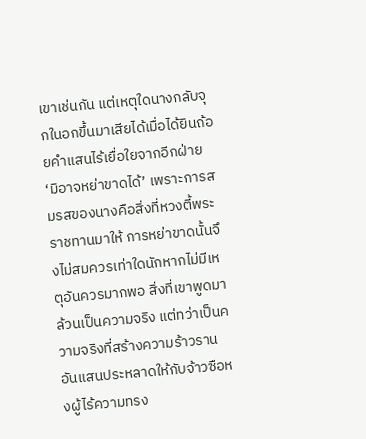เขาเช่นกัน แต่เหตุใดนางกลับจุกในอกขึ้นมาเสียได้เมื่อได้ยินถ้อยคำแสนไร้เยื่อใยจากอีกฝ่าย ‘มิอาจหย่าขาดได้’ เพราะการสมรสของนางคือสิ่งที่หวงตี้พระราชทานมาให้ การหย่าขาดนั้นจึงไม่สมควรเท่าใดนักหากไม่มีเหตุอันควรมากพอ สิ่งที่เขาพูดมาล้วนเป็นความจริง แต่ทว่าเป็นความจริงที่สร้างความร้าวรานอันแสนประหลาดให้กับจ้าวซือหงผู้ไร้ความทรง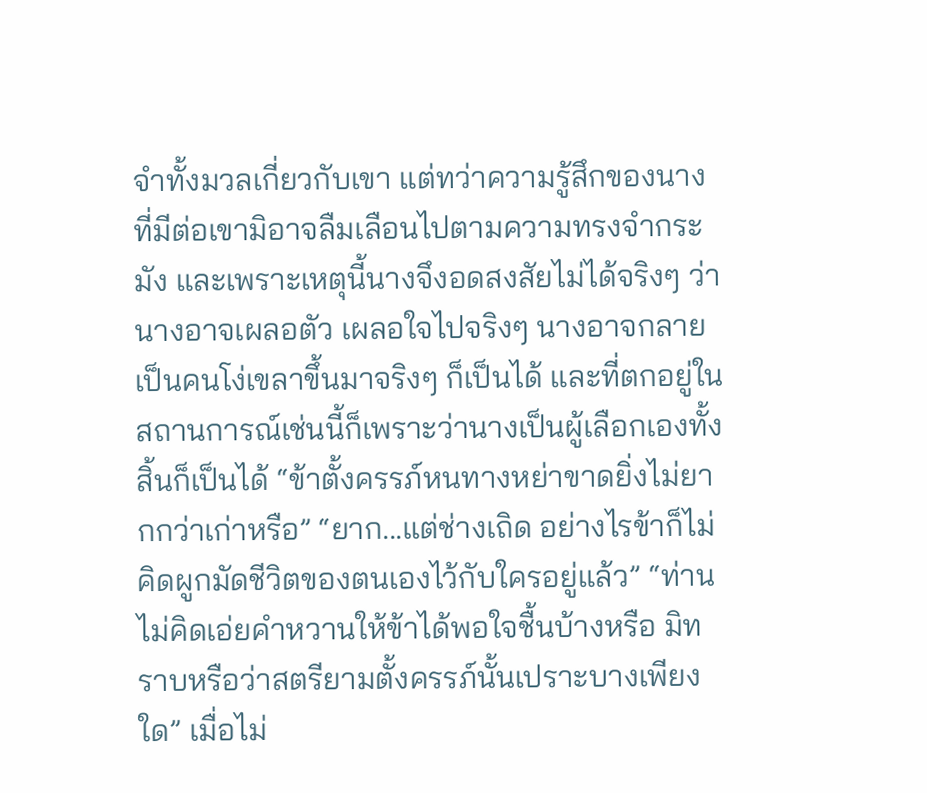จำทั้งมวลเกี่ยวกับเขา แต่ทว่าความรู้สึกของนางที่มีต่อเขามิอาจลืมเลือนไปตามความทรงจำกระมัง และเพราะเหตุนี้นางจึงอดสงสัยไม่ได้จริงๆ ว่านางอาจเผลอตัว เผลอใจไปจริงๆ นางอาจกลายเป็นคนโง่เขลาขึ้นมาจริงๆ ก็เป็นได้ และที่ตกอยู่ในสถานการณ์เช่นนี้ก็เพราะว่านางเป็นผู้เลือกเองทั้งสิ้นก็เป็นได้ “ข้าตั้งครรภ์หนทางหย่าขาดยิ่งไม่ยากกว่าเก่าหรือ” “ยาก...แต่ช่างเถิด อย่างไรข้าก็ไม่คิดผูกมัดชีวิตของตนเองไว้กับใครอยู่แล้ว” “ท่านไม่คิดเอ่ยคำหวานให้ข้าได้พอใจชื้นบ้างหรือ มิทราบหรือว่าสตรียามตั้งครรภ์นั้นเปราะบางเพียงใด” เมื่อไม่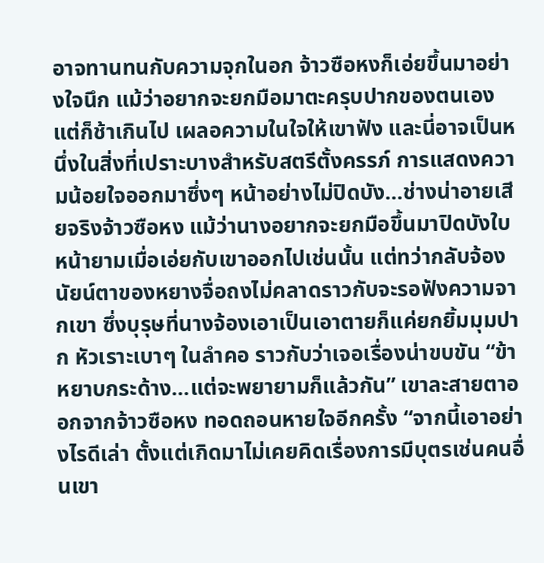อาจทานทนกับความจุกในอก จ้าวซือหงก็เอ่ยขึ้นมาอย่างใจนึก แม้ว่าอยากจะยกมือมาตะครุบปากของตนเองแต่ก็ช้าเกินไป เผลอความในใจให้เขาฟัง และนี่อาจเป็นหนึ่งในสิ่งที่เปราะบางสำหรับสตรีตั้งครรภ์ การแสดงความน้อยใจออกมาซึ่งๆ หน้าอย่างไม่ปิดบัง...ช่างน่าอายเสียจริงจ้าวซือหง แม้ว่านางอยากจะยกมือขึ้นมาปิดบังใบหน้ายามเมื่อเอ่ยกับเขาออกไปเช่นนั้น แต่ทว่ากลับจ้องนัยน์ตาของหยางจื่อถงไม่คลาดราวกับจะรอฟังความจากเขา ซึ่งบุรุษที่นางจ้องเอาเป็นเอาตายก็แค่ยกยิ้มมุมปาก หัวเราะเบาๆ ในลำคอ ราวกับว่าเจอเรื่องน่าขบขัน “ข้าหยาบกระด้าง...แต่จะพยายามก็แล้วกัน” เขาละสายตาออกจากจ้าวซือหง ทอดถอนหายใจอีกครั้ง “จากนี้เอาอย่างไรดีเล่า ตั้งแต่เกิดมาไม่เคยคิดเรื่องการมีบุตรเช่นคนอื่นเขา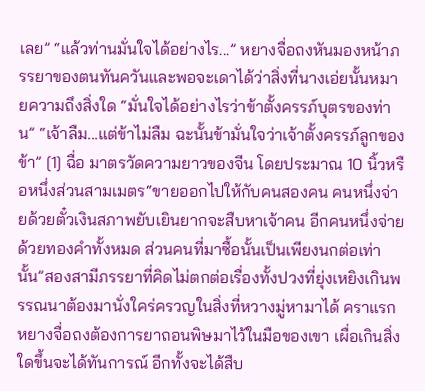เลย” “แล้วท่านมั่นใจได้อย่างไร...” หยางจื่อถงหันมองหน้าภรรยาของตนทันควันและพอจะเดาได้ว่าสิ่งที่นางเอ่ยนั้นหมายความถึงสิ่งใด “มั่นใจได้อย่างไรว่าข้าตั้งครรภ์บุตรของท่าน” “เจ้าลืม...แต่ข้าไม่ลืม ฉะนั้นข้ามั่นใจว่าเจ้าตั้งครรภ์ลูกของข้า” [1] ฉื่อ มาตรวัดความยาวของจีน โดยประมาณ 10 นิ้วหรือหนึ่งส่วนสามเมตร“ขายออกไปให้กับคนสองคน คนหนึ่งจ่ายด้วยตั๋วเงินสภาพยับเยินยากจะสืบหาเจ้าคน อีกคนหนึ่งจ่ายด้วยทองคำทั้งหมด ส่วนคนที่มาซื้อนั้นเป็นเพียงนกต่อเท่านั้น”สองสามีภรรยาที่คิดไม่ตกต่อเรื่องทั้งปวงที่ยุ่งเหยิงเกินพรรณนาต้องมานั่งใคร่ครวญในสิ่งที่หวางมู่หามาได้ คราแรกหยางจื่อถงต้องการยาถอนพิษมาไว้ในมือของเขา เผื่อเกินสิ่งใดขึ้นจะได้ทันการณ์ อีกทั้งจะได้สืบ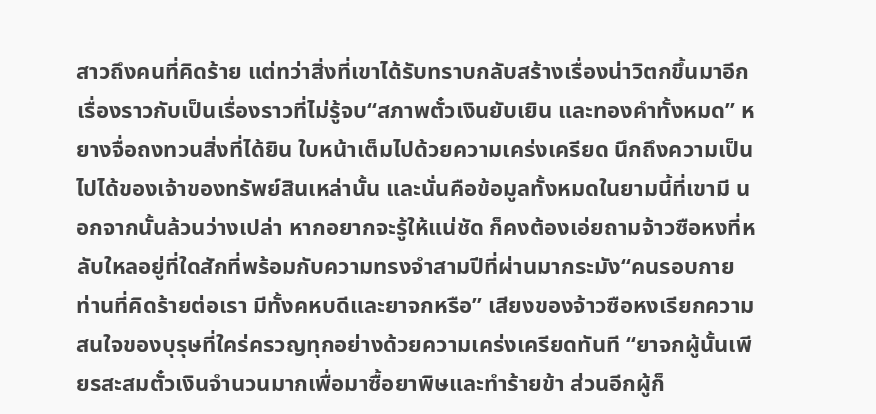สาวถึงคนที่คิดร้าย แต่ทว่าสิ่งที่เขาได้รับทราบกลับสร้างเรื่องน่าวิตกขึ้นมาอีกเรื่องราวกับเป็นเรื่องราวที่ไม่รู้จบ“สภาพตั๋วเงินยับเยิน และทองคำทั้งหมด” หยางจื่อถงทวนสิ่งที่ได้ยิน ใบหน้าเต็มไปด้วยความเคร่งเครียด นึกถึงความเป็นไปได้ของเจ้าของทรัพย์สินเหล่านั้น และนั่นคือข้อมูลทั้งหมดในยามนี้ที่เขามี นอกจากนั้นล้วนว่างเปล่า หากอยากจะรู้ให้แน่ชัด ก็คงต้องเอ่ยถามจ้าวซือหงที่หลับใหลอยู่ที่ใดสักที่พร้อมกับความทรงจำสามปีที่ผ่านมากระมัง“คนรอบกายท่านที่คิดร้ายต่อเรา มีทั้งคหบดีและยาจกหรือ” เสียงของจ้าวซือหงเรียกความสนใจของบุรุษที่ใคร่ครวญทุกอย่างด้วยความเคร่งเครียดทันที “ยาจกผู้นั้นเพียรสะสมตั๋วเงินจำนวนมากเพื่อมาซื้อยาพิษและทำร้ายข้า ส่วนอีกผู้ก็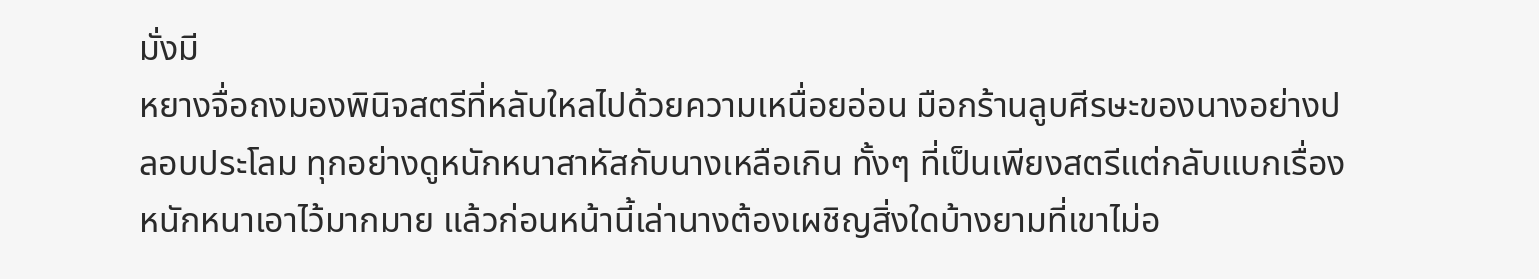มั่งมี
หยางจื่อถงมองพินิจสตรีที่หลับใหลไปด้วยความเหนื่อยอ่อน มือกร้านลูบศีรษะของนางอย่างปลอบประโลม ทุกอย่างดูหนักหนาสาหัสกับนางเหลือเกิน ทั้งๆ ที่เป็นเพียงสตรีแต่กลับแบกเรื่องหนักหนาเอาไว้มากมาย แล้วก่อนหน้านี้เล่านางต้องเผชิญสิ่งใดบ้างยามที่เขาไม่อ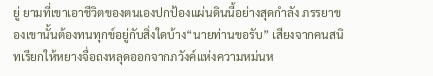ยู่ ยามที่เขาเอาชีวิตของตนเองปกป้องแผ่นดินนี้อย่างสุดกำลัง ภรรยาของเขานั้นต้องทนทุกข์อยู่กับสิ่งใดบ้าง“นายท่านขอรับ” เสียงจากคนสนิทเรียกให้หยางจื่อถงหลุดออกจากภวังค์แห่งความหม่นห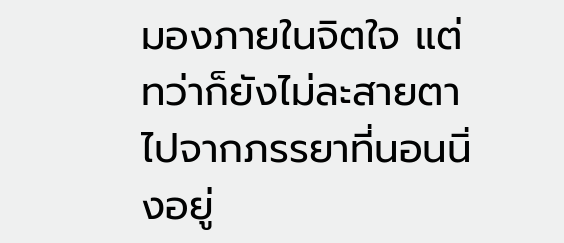มองภายในจิตใจ แต่ทว่าก็ยังไม่ละสายตาไปจากภรรยาที่นอนนิ่งอยู่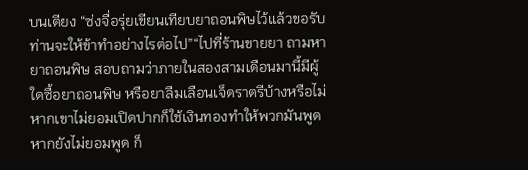บนเตียง “ซ่งจื่อรุ่ยเขียนเทียบยาถอนพิษไว้แล้วขอรับ ท่านจะให้ข้าทำอย่างไรต่อไป”“ไปที่ร้านขายยา ถามหายาถอนพิษ สอบถามว่าภายในสองสามเดือนมานี้มีผู้ใดซื้อยาถอนพิษ หรือยาลืมเลือนเจ็ดราตรีบ้างหรือไม่ หากเขาไม่ยอมเปิดปากก็ใช้เงินทองทำให้พวกมันพูด หากยังไม่ยอมพูด ก็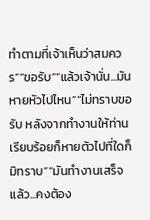ทำตามที่เจ้าเห็นว่าสมควร”“ขอรับ”“แล้วเจ้านั่น...มันหายหัวไปไหน”“ไม่ทราบขอรับ หลังจากทำงานให้ท่านเรียบร้อยก็หายตัวไปที่ใดก็มิทราบ”“มันทำงานเสร็จแล้ว...คงต้อง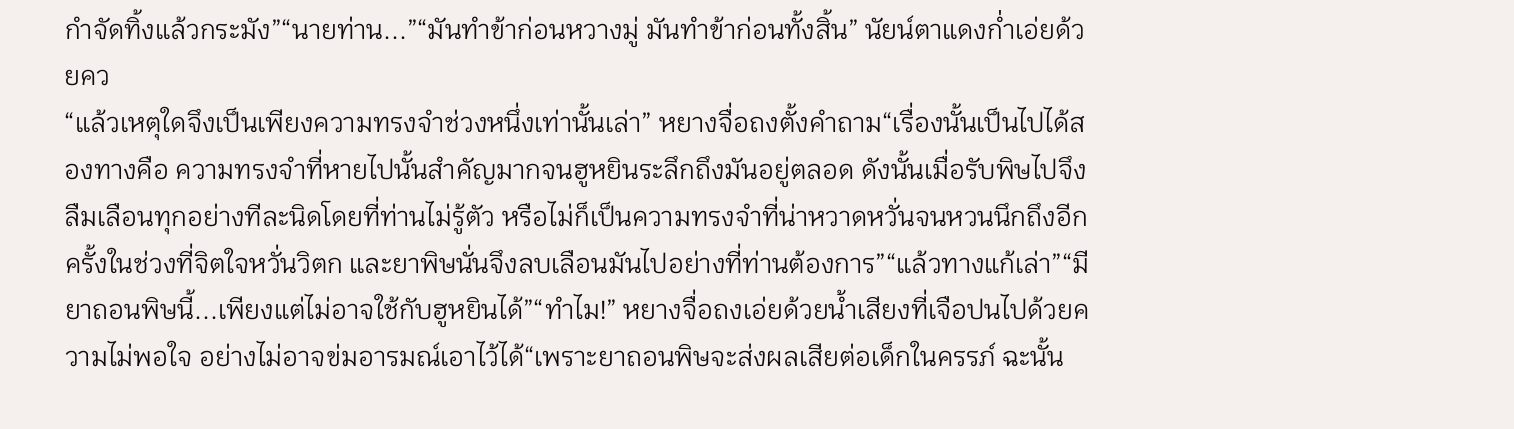กำจัดทิ้งแล้วกระมัง”“นายท่าน...”“มันทำข้าก่อนหวางมู่ มันทำข้าก่อนทั้งสิ้น” นัยน์ตาแดงก่ำเอ่ยด้วยคว
“แล้วเหตุใดจึงเป็นเพียงความทรงจำช่วงหนึ่งเท่านั้นเล่า” หยางจื่อถงตั้งคำถาม“เรื่องนั้นเป็นไปได้สองทางคือ ความทรงจำที่หายไปนั้นสำคัญมากจนฮูหยินระลึกถึงมันอยู่ตลอด ดังนั้นเมื่อรับพิษไปจึงลืมเลือนทุกอย่างทีละนิดโดยที่ท่านไม่รู้ตัว หรือไม่ก็เป็นความทรงจำที่น่าหวาดหวั่นจนหวนนึกถึงอีกครั้งในช่วงที่จิตใจหวั่นวิตก และยาพิษนั่นจึงลบเลือนมันไปอย่างที่ท่านต้องการ”“แล้วทางแก้เล่า”“มียาถอนพิษนี้...เพียงแต่ไม่อาจใช้กับฮูหยินได้”“ทำไม!” หยางจื่อถงเอ่ยด้วยน้ำเสียงที่เจือปนไปด้วยความไม่พอใจ อย่างไม่อาจข่มอารมณ์เอาไว้ได้“เพราะยาถอนพิษจะส่งผลเสียต่อเด็กในครรภ์ ฉะนั้น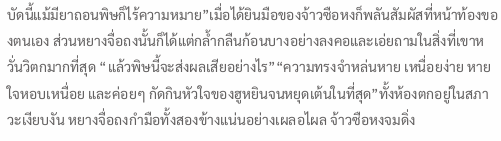บัดนี้แม้มียาถอนพิษก็ไร้ความหมาย”เมื่อได้ยินมือของจ้าวซือหงก็พลันสัมผัสที่หน้าท้องของตนเอง ส่วนหยางจื่อถงนั้นก็ได้แต่กล้ำกลืนก้อนบางอย่างลงคอและเอ่ยถามในสิ่งที่เขาหวั่นวิตกมากที่สุด “แล้วพิษนี้จะส่งผลเสียอย่างไร”“ความทรงจำหล่นหาย เหนื่อยง่าย หายใจหอบเหนื่อย และค่อยๆ กัดกินหัวใจของฮูหยินจนหยุดเต้นในที่สุด”ทั้งห้องตกอยู่ในสภาวะเงียบงัน หยางจื่อถงกำมือทั้งสองข้างแน่นอย่างเผลอไผล จ้าวซือหงจมดิ่ง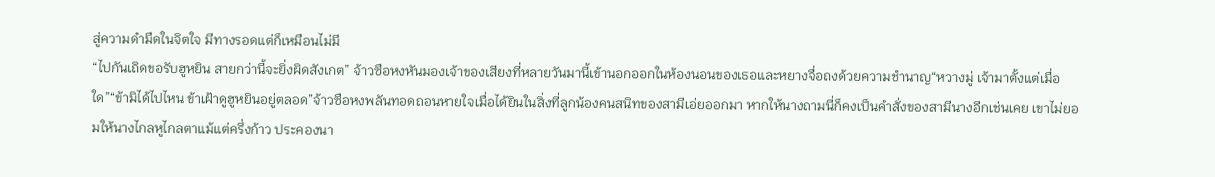สู่ความดำมืดในจิตใจ มีทางรอดแต่ก็เหมือนไม่มี
“ไปกันเถิดขอรับฮูหยิน สายกว่านี้จะยิ่งผิดสังเกต” จ้าวซือหงหันมองเจ้าของเสียงที่หลายวันมานี้เข้านอกออกในห้องนอนของเธอและหยางจื่อถงด้วยความชำนาญ“หวางมู่ เจ้ามาตั้งแต่เมื่อใด”“ข้ามิได้ไปไหน ข้าเฝ้าดูฮูหยินอยู่ตลอด”จ้าวซือหงพลันทอดถอนหายใจเมื่อได้ยินในสิ่งที่ลูกน้องคนสนิทของสามีเอ่ยออกมา หากให้นางถามนี่ก็คงเป็นคำสั่งของสามีนางอีกเช่นเคย เขาไม่ยอมให้นางไกลหูไกลตาแม้แต่ครึ่งก้าว ประคองนา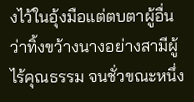งไว้ในอุ้งมือแต่ตบตาผู้อื่นว่าทิ้งขว้างนางอย่างสามีผู้ไร้คุณธรรม จนชั่วขณะหนึ่ง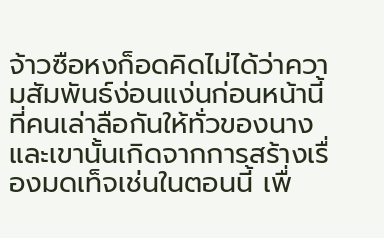จ้าวซือหงก็อดคิดไม่ได้ว่าความสัมพันธ์ง่อนแง่นก่อนหน้านี้ที่คนเล่าลือกันให้ทั่วของนางและเขานั้นเกิดจากการสร้างเรื่องมดเท็จเช่นในตอนนี้ เพื่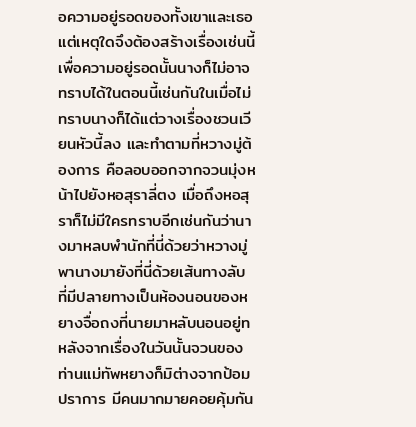อความอยู่รอดของทั้งเขาและเธอ แต่เหตุใดจึงต้องสร้างเรื่องเช่นนี้เพื่อความอยู่รอดนั้นนางก็ไม่อาจทราบได้ในตอนนี้เช่นกันในเมื่อไม่ทราบนางก็ได้แต่วางเรื่องชวนเวียนหัวนี้ลง และทำตามที่หวางมู่ต้องการ คือลอบออกจากจวนมุ่งหน้าไปยังหอสุราลี่ตง เมื่อถึงหอสุราก็ไม่มีใครทราบอีกเช่นกันว่านางมาหลบพำนักที่นี่ด้วยว่าหวางมู่พานางมายังที่นี่ด้วยเส้นทางลับ ที่มีปลายทางเป็นห้องนอนของหยางจื่อถงที่นายมาหลับนอนอยู่ท
หลังจากเรื่องในวันนั้นจวนของท่านแม่ทัพหยางก็มิต่างจากป้อมปราการ มีคนมากมายคอยคุ้มกัน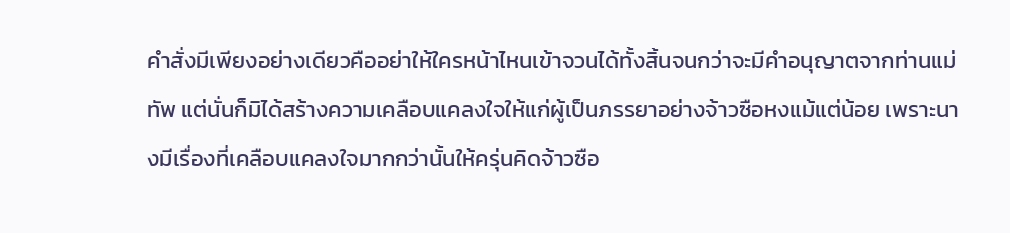คำสั่งมีเพียงอย่างเดียวคืออย่าให้ใครหน้าไหนเข้าจวนได้ทั้งสิ้นจนกว่าจะมีคำอนุญาตจากท่านแม่ทัพ แต่นั่นก็มิได้สร้างความเคลือบแคลงใจให้แก่ผู้เป็นภรรยาอย่างจ้าวซือหงแม้แต่น้อย เพราะนางมีเรื่องที่เคลือบแคลงใจมากกว่านั้นให้ครุ่นคิดจ้าวซือ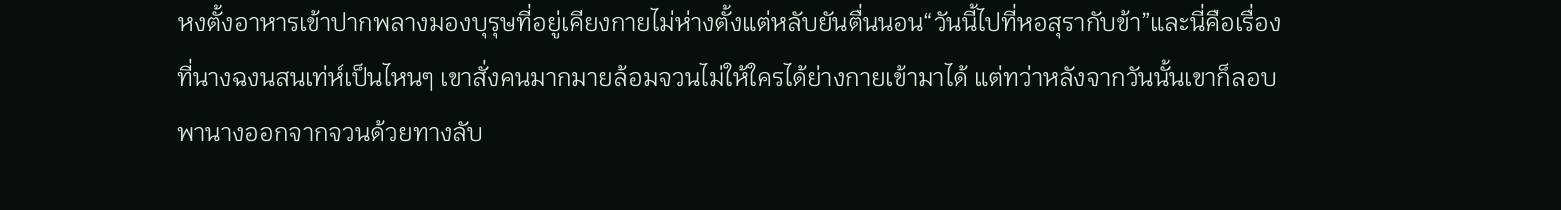หงตั้งอาหารเข้าปากพลางมองบุรุษที่อยู่เคียงกายไม่ห่างตั้งแต่หลับยันตื่นนอน“วันนี้ไปที่หอสุรากับข้า”และนี่คือเรื่องที่นางฉงนสนเท่ห์เป็นไหนๆ เขาสั่งคนมากมายล้อมจวนไม่ให้ใครได้ย่างกายเข้ามาได้ แต่ทว่าหลังจากวันนั้นเขาก็ลอบพานางออกจากจวนด้วยทางลับ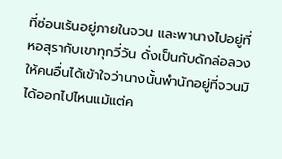ที่ซ่อนเร้นอยู่ภายในจวน และพานางไปอยู่ที่หอสุรากับเขาทุกวี่วัน ดั่งเป็นกับดักล่อลวงให้คนอื่นได้เข้าใจว่านางนั้นพำนักอยู่ที่จวนมิได้ออกไปไหนแม้แต่ค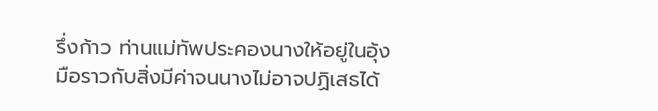รึ่งก้าว ท่านแม่ทัพประคองนางให้อยู่ในอุ้งมือราวกับสิ่งมีค่าจนนางไม่อาจปฏิเสธได้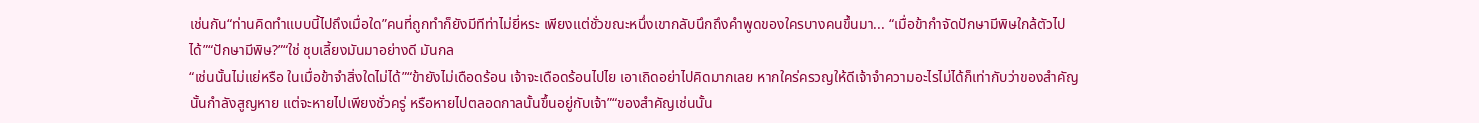เช่นกัน“ท่านคิดทำแบบนี้ไปถึงเมื่อใด”คนที่ถูกทำก็ยังมีทีท่าไม่ยี่หระ เพียงแต่ชั่วขณะหนึ่งเขากลับนึกถึงคำพูดของใครบางคนขึ้นมา... “เมื่อข้ากำจัดปักษามีพิษใกล้ตัวไปได้”“ปักษามีพิษ?”“ใช่ ชุบเลี้ยงมันมาอย่างดี มันกล
“เช่นนั้นไม่แย่หรือ ในเมื่อข้าจำสิ่งใดไม่ได้”“ข้ายังไม่เดือดร้อน เจ้าจะเดือดร้อนไปไย เอาเถิดอย่าไปคิดมากเลย หากใคร่ครวญให้ดีเจ้าจำความอะไรไม่ได้ก็เท่ากับว่าของสำคัญนั้นกำลังสูญหาย แต่จะหายไปเพียงชั่วครู่ หรือหายไปตลอดกาลนั้นขึ้นอยู่กับเจ้า”“ของสำคัญเช่นนั้น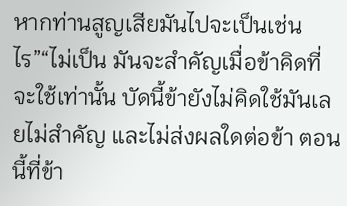หากท่านสูญเสียมันไปจะเป็นเช่นไร”“ไม่เป็น มันจะสำคัญเมื่อข้าคิดที่จะใช้เท่านั้น บัดนี้ข้ายังไม่คิดใช้มันเลยไม่สำคัญ และไม่ส่งผลใดต่อข้า ตอนนี้ที่ข้า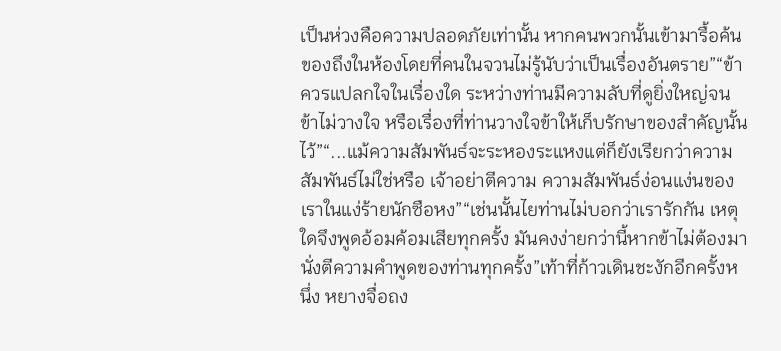เป็นห่วงคือความปลอดภัยเท่านั้น หากคนพวกนั้นเข้ามารื้อค้นของถึงในห้องโดยที่คนในจวนไม่รู้นับว่าเป็นเรื่องอันตราย”“ข้าควรแปลกใจในเรื่องใด ระหว่างท่านมีความลับที่ดูยิ่งใหญ่จนข้าไม่วางใจ หรือเรื่องที่ท่านวางใจข้าให้เก็บรักษาของสำคัญนั้นไว้”“...แม้ความสัมพันธ์จะระหองระแหงแต่ก็ยังเรียกว่าความสัมพันธ์ไม่ใช่หรือ เจ้าอย่าตีความ ความสัมพันธ์ง่อนแง่นของเราในแง่ร้ายนักซือหง”“เช่นนั้นไยท่านไม่บอกว่าเรารักกัน เหตุใดจึงพูดอ้อมค้อมเสียทุกครั้ง มันคงง่ายกว่านี้หากข้าไม่ต้องมานั่งตีความคำพูดของท่านทุกครั้ง”เท้าที่ก้าวเดินชะงักอีกครั้งหนึ่ง หยางจื่อถง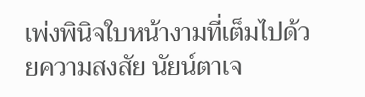เพ่งพินิจใบหน้างามที่เต็มไปด้วยความสงสัย นัยน์ตาเจ